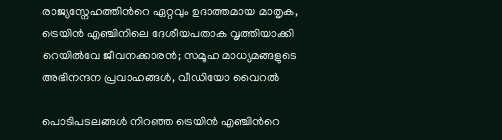രാജ്യസ്നേഹത്തിന്‍റെ ഏറ്റവും ഉദാത്തമായ മാതൃക, ട്രെയിൻ എഞ്ചിനിലെ ദേശീയപതാക വൃത്തിയാക്കി റെയിൽവേ ജീവനക്കാരൻ; സമൂഹ മാധ്യമങ്ങളുടെ അഭിനന്ദന പ്രവാഹങ്ങൾ, വീഡിയോ വൈറൽ

പൊടിപടലങ്ങൾ നിറഞ്ഞ ട്രെയിൻ എഞ്ചിന്‍റെ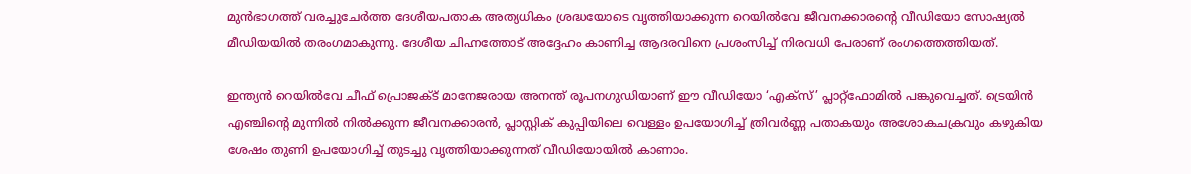മുൻഭാഗത്ത് വരച്ചുചേർത്ത ദേശീയപതാക അത്യധികം ശ്രദ്ധയോടെ വൃത്തിയാക്കുന്ന റെയിൽവേ ജീവനക്കാരന്‍റെ വീഡിയോ സോഷ്യൽ മീഡിയയിൽ തരംഗമാകുന്നു. ദേശീയ ചിഹ്നത്തോട് അദ്ദേഹം കാണിച്ച ആദരവിനെ പ്രശംസിച്ച് നിരവധി പേരാണ് രംഗത്തെത്തിയത്.

ഇന്ത്യൻ റെയിൽവേ ചീഫ് പ്രൊജക്ട് മാനേജരായ അനന്ത് രൂപനഗുഡിയാണ് ഈ വീഡിയോ ‘എക്സ്’ പ്ലാറ്റ്‌ഫോമിൽ പങ്കുവെച്ചത്. ട്രെയിൻ എഞ്ചിന്‍റെ മുന്നിൽ നിൽക്കുന്ന ജീവനക്കാരൻ, പ്ലാസ്റ്റിക് കുപ്പിയിലെ വെള്ളം ഉപയോഗിച്ച് ത്രിവർണ്ണ പതാകയും അശോകചക്രവും കഴുകിയ ശേഷം തുണി ഉപയോഗിച്ച് തുടച്ചു വൃത്തിയാക്കുന്നത് വീഡിയോയിൽ കാണാം.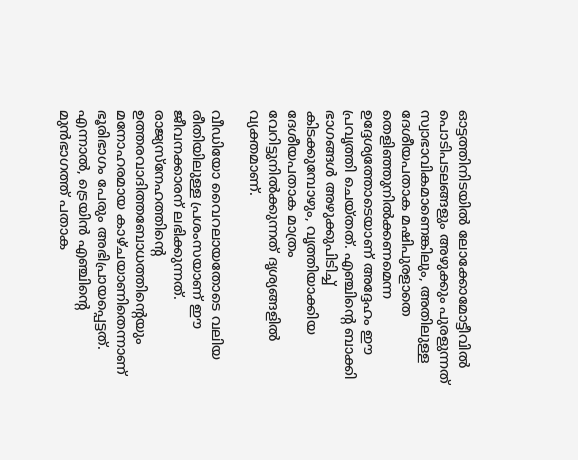ഓട്ടത്തിനിടയിൽ ലോക്കോമോട്ടീവിൽ പൊടിപടലങ്ങളും അഴുക്കും പുരളുന്നത് സ്വാഭാവികമാണെങ്കിലും, അതിലുള്ള ദേശീയപതാക മഷിപുരളാതെ തെളിഞ്ഞുനിൽക്കണമെന്ന ഉദ്ദേശ്യത്തോടെയാണ് അദ്ദേഹം ഈ പ്രവൃത്തി ചെയ്തത്. എഞ്ചിന്‍റെ ബാക്കി ഭാഗങ്ങൾ അഴുക്കുപിടിച്ച് കിടക്കുമ്പോഴും, വൃത്തിയാക്കിയ ദേശീയപതാക മാത്രം വേറിട്ടുനിൽക്കുന്നത് ദൃശ്യങ്ങളിൽ വ്യക്തമാണ്.

വീഡിയോ വൈറലായതോടെ വലിയ രീതിയിലുള്ള പ്രശംസയാണ് ഈ ജീവനക്കാരന് ലഭിക്കുന്നത്. രാജ്യസ്നേഹത്തിന്‍റെ ഉത്തരവാദിത്തബോധത്തിന്‍റെയും മനോഹരമായ കാഴ്ചയാണിതെന്നാണ് ഭൂരിഭാഗം പേരും അഭിപ്രായപ്പെട്ടത്. എന്നാൽ, ട്രെയിൻ എഞ്ചിന്‍റെ മുൻഭാഗത്ത് പതാക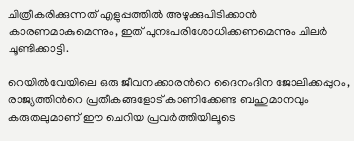ചിത്രീകരിക്കുന്നത് എളുപ്പത്തിൽ അഴുക്കുപിടിക്കാൻ കാരണമാകുമെന്നും, ഇത് പുനഃപരിശോധിക്കണമെന്നും ചിലർ ചൂണ്ടിക്കാട്ടി.

റെയിൽവേയിലെ ഒരു ജീവനക്കാരന്‍റെ ദൈനംദിന ജോലിക്കപ്പുറം, രാജ്യത്തിന്‍റെ പ്രതീകങ്ങളോട് കാണിക്കേണ്ട ബഹുമാനവും കരുതലുമാണ് ഈ ചെറിയ പ്രവർത്തിയിലൂടെ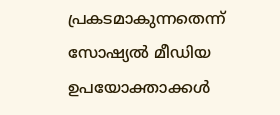പ്രകടമാകുന്നതെന്ന് സോഷ്യൽ മീഡിയ ഉപയോക്താക്കൾ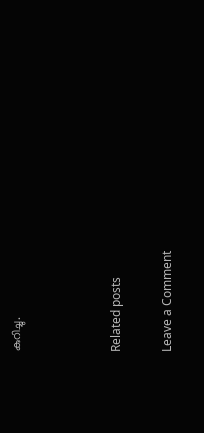കുറിച്ചു.



Related posts

Leave a Comment